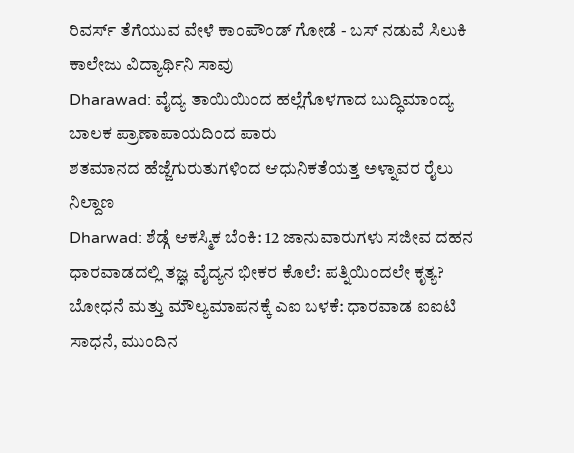ರಿವರ್ಸ್ ತೆಗೆಯುವ ವೇಳೆ ಕಾಂಪೌಂಡ್ ಗೋಡೆ - ಬಸ್ ನಡುವೆ ಸಿಲುಕಿ ಕಾಲೇಜು ವಿದ್ಯಾರ್ಥಿನಿ ಸಾವು
Dharawad: ವೈದ್ಯ ತಾಯಿಯಿಂದ ಹಲ್ಲೆಗೊಳಗಾದ ಬುದ್ಧಿಮಾಂದ್ಯ ಬಾಲಕ ಪ್ರಾಣಾಪಾಯದಿಂದ ಪಾರು
ಶತಮಾನದ ಹೆಜ್ಜೆಗುರುತುಗಳಿಂದ ಆಧುನಿಕತೆಯತ್ತ ಅಳ್ನಾವರ ರೈಲು ನಿಲ್ದಾಣ
Dharwad: ಶೆಡ್ಗೆ ಆಕಸ್ಮಿಕ ಬೆಂಕಿ: 12 ಜಾನುವಾರುಗಳು ಸಜೀವ ದಹನ
ಧಾರವಾಡದಲ್ಲಿ ತಜ್ಞ ವೈದ್ಯನ ಭೀಕರ ಕೊಲೆ: ಪತ್ನಿಯಿಂದಲೇ ಕೃತ್ಯ?
ಬೋಧನೆ ಮತ್ತು ಮೌಲ್ಯಮಾಪನಕ್ಕೆ ಎಐ ಬಳಕೆ: ಧಾರವಾಡ ಐಐಟಿ ಸಾಧನೆ, ಮುಂದಿನ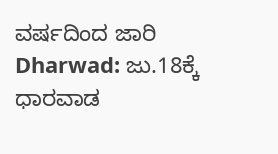ವರ್ಷದಿಂದ ಜಾರಿ
Dharwad: ಜು.18ಕ್ಕೆ ಧಾರವಾಡ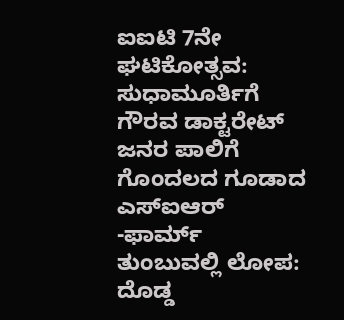ಐಐಟಿ 7ನೇ ಘಟಿಕೋತ್ಸವ: ಸುಧಾಮೂರ್ತಿಗೆ ಗೌರವ ಡಾಕ್ಟರೇಟ್
ಜನರ ಪಾಲಿಗೆ ಗೊಂದಲದ ಗೂಡಾದ ಎಸ್ಐಆರ್ -ಫಾರ್ಮ್ ತುಂಬುವಲ್ಲಿ ಲೋಪ: ದೊಡ್ಡ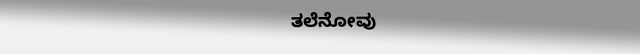ತಲೆನೋವು